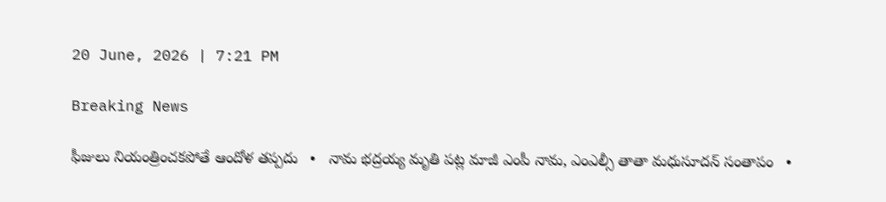20 June, 2026 | 7:21 PM

Breaking News

ఫీజులు నియంత్రించకపోతే ఆందోళ తప్పదు   •   నామ భద్రయ్య మృతి పట్ల మాజీ ఎంపీ నామ, ఎంఎల్సీ తాతా మధుసూదన్ సంతాపం   •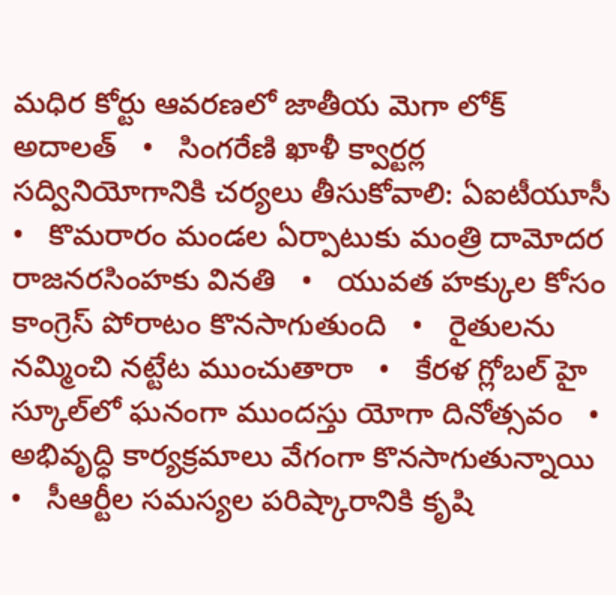మధిర కోర్టు ఆవరణలో జాతీయ మెగా లోక్ అదాలత్   •   సింగరేణి ఖాళీ క్వార్టర్ల సద్వినియోగానికి చర్యలు తీసుకోవాలి: ఏఐటీయూసీ   •   కొమరారం మండల ఏర్పాటుకు మంత్రి దామోదర రాజనరసింహకు వినతి   •   యువత హక్కుల కోసం కాంగ్రెస్ పోరాటం కొనసాగుతుంది   •   రైతులను నమ్మించి నట్టేట ముంచుతారా   •   కేరళ గ్లోబల్ హై స్కూల్‌లో ఘనంగా ముందస్తు యోగా దినోత్సవం   •   అభివృద్ధి కార్యక్రమాలు వేగంగా కొనసాగుతున్నాయి   •   సీఆర్టీల సమస్యల పరిష్కారానికి కృషి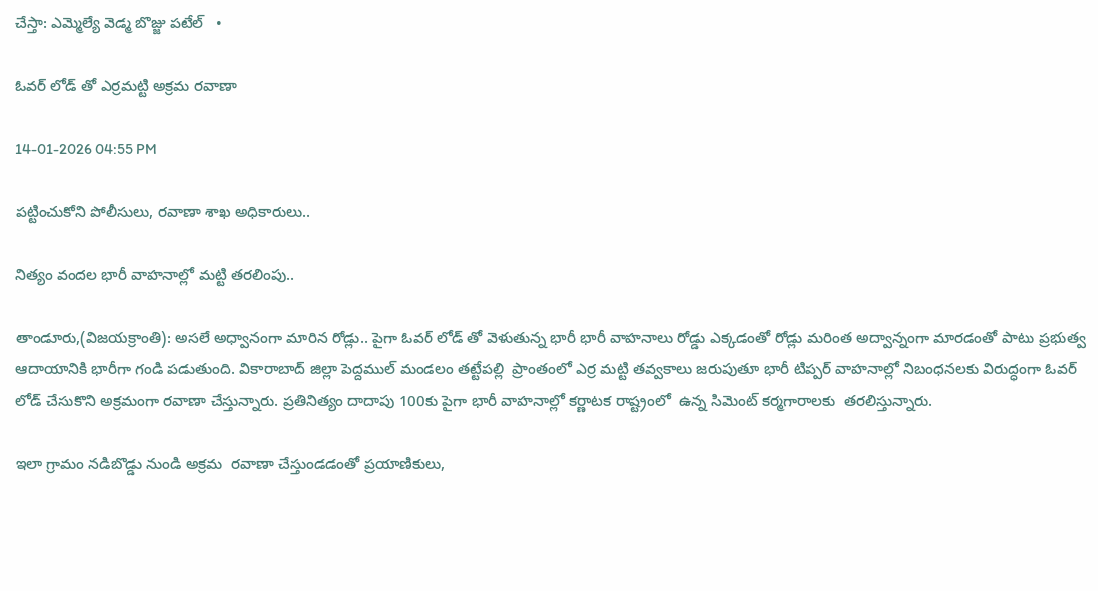చేస్తా: ఎమ్మెల్యే వెడ్మ బొజ్జు పటేల్   •

ఓవర్ లోడ్ తో ఎర్రమట్టి అక్రమ రవాణా

14-01-2026 04:55 PM

పట్టించుకోని పోలీసులు, రవాణా శాఖ అధికారులు..

నిత్యం వందల భారీ వాహనాల్లో మట్టి తరలింపు..

తాండూరు,(విజయక్రాంతి): అసలే అధ్వానంగా మారిన రోడ్లు.. పైగా ఓవర్ లోడ్ తో వెళుతున్న భారీ భారీ వాహనాలు రోడ్డు ఎక్కడంతో రోడ్లు మరింత అద్వాన్నంగా మారడంతో పాటు ప్రభుత్వ ఆదాయానికి భారీగా గండి పడుతుంది. వికారాబాద్ జిల్లా పెద్దముల్ మండలం తట్టేపల్లి  ప్రాంతంలో ఎర్ర మట్టి తవ్వకాలు జరుపుతూ భారీ టిప్పర్ వాహనాల్లో నిబంధనలకు విరుద్ధంగా ఓవర్ లోడ్ చేసుకొని అక్రమంగా రవాణా చేస్తున్నారు. ప్రతినిత్యం దాదాపు 100కు పైగా భారీ వాహనాల్లో కర్ణాటక రాష్ట్రంలో  ఉన్న సిమెంట్ కర్మగారాలకు  తరలిస్తున్నారు.

ఇలా గ్రామం నడిబొడ్డు నుండి అక్రమ  రవాణా చేస్తుండడంతో ప్రయాణికులు,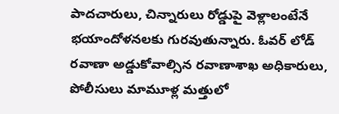పాదచారులు, చిన్నారులు రోడ్డుపై వెళ్లాలంటేనే భయాందోళనలకు గురవుతున్నారు. ఓవర్ లోడ్ రవాణా అడ్డుకోవాల్సిన రవాణాశాఖ అధికారులు, పోలీసులు మామూళ్ల మత్తులో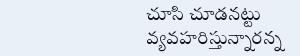చూసి చూడనట్టు వ్యవహరిస్తున్నారన్న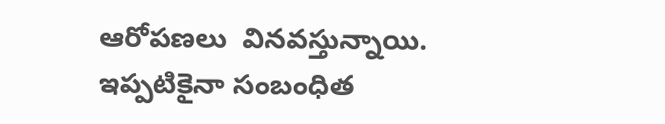ఆరోపణలు  వినవస్తున్నాయి. ఇప్పటికైనా సంబంధిత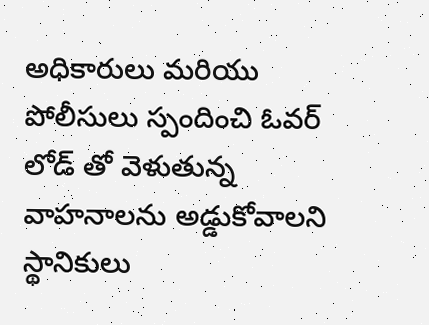అధికారులు మరియు పోలీసులు స్పందించి ఓవర్ లోడ్ తో వెళుతున్న వాహనాలను అడ్డుకోవాలని స్థానికులు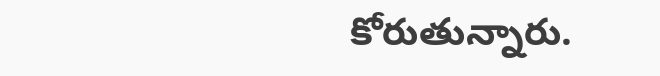కోరుతున్నారు.